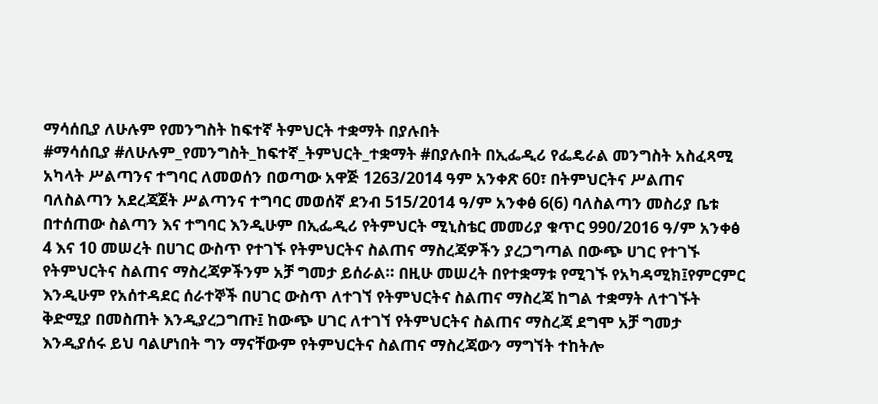ማሳሰቢያ ለሁሉም የመንግስት ከፍተኛ ትምህርት ተቋማት በያሉበት
#ማሳሰቢያ #ለሁሉም_የመንግስት_ከፍተኛ_ትምህርት_ተቋማት #በያሉበት በኢፌዲሪ የፌዴራል መንግስት አስፈጻሚ አካላት ሥልጣንና ተግባር ለመወሰን በወጣው አዋጅ 1263/2014 ዓም አንቀጽ 60፣ በትምህርትና ሥልጠና ባለስልጣን አደረጃጀት ሥልጣንና ተግባር መወሰኛ ደንብ 515/2014 ዓ/ም አንቀፅ 6(6) ባለስልጣን መስሪያ ቤቱ በተሰጠው ስልጣን እና ተግባር እንዲሁም በኢፌዲሪ የትምህርት ሚኒስቴር መመሪያ ቁጥር 990/2016 ዓ/ም አንቀፅ 4 እና 10 መሠረት በሀገር ውስጥ የተገኙ የትምህርትና ስልጠና ማስረጃዎችን ያረጋግጣል በውጭ ሀገር የተገኙ የትምህርትና ስልጠና ማስረጃዎችንም አቻ ግመታ ይሰራል። በዚሁ መሠረት በየተቋማቱ የሚገኙ የአካዳሚክ፤የምርምር እንዲሁም የአሰተዳደር ሰራተኞች በሀገር ውስጥ ለተገኘ የትምህርትና ስልጠና ማስረጃ ከግል ተቋማት ለተገኙት ቅድሚያ በመስጠት እንዲያረጋግጡ፤ ከውጭ ሀገር ለተገኘ የትምህርትና ስልጠና ማስረጃ ደግሞ አቻ ግመታ እንዲያሰሩ ይህ ባልሆነበት ግን ማናቸውም የትምህርትና ስልጠና ማስረጃውን ማግኘት ተከትሎ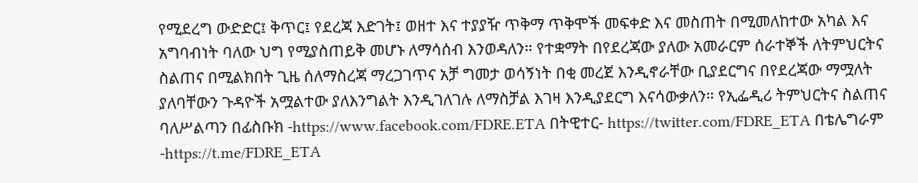የሚደረግ ውድድር፤ ቅጥር፤ የደረጃ እድገት፤ ወዘተ እና ተያያዥ ጥቅማ ጥቅሞች መፍቀድ እና መስጠት በሚመለከተው አካል እና አግባብነት ባለው ህግ የሚያስጠይቅ መሆኑ ለማሳሰብ እንወዳለን። የተቋማት በየደረጃው ያለው አመራርም ሰራተኞች ለትምህርትና ስልጠና በሚልክበት ጊዜ ሰለማስረጃ ማረጋገጥና አቻ ግመታ ወሳኝነት በቂ መረጀ እንዲኖራቸው ቢያደርግና በየደረጃው ማሟለት ያለባቸውን ጉዳዮች አሟልተው ያለእንግልት እንዲገለገሉ ለማስቻል እገዛ እንዲያደርግ እናሳውቃለን። የኢፌዲሪ ትምህርትና ስልጠና ባለሥልጣን በፊስቡክ -https://www.facebook.com/FDRE.ETA በትዊተር- https://twitter.com/FDRE_ETA በቴሌግራም -https://t.me/FDRE_ETA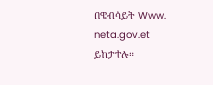በዌብሳይት Www. neta.gov.et ይከታተሉ።